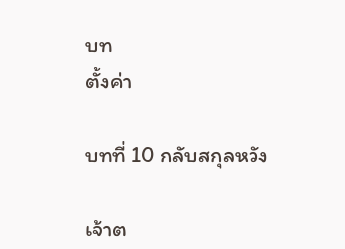บท
ตั้งค่า

บทที่ 10 กลับสกุลหวัง

เจ้าต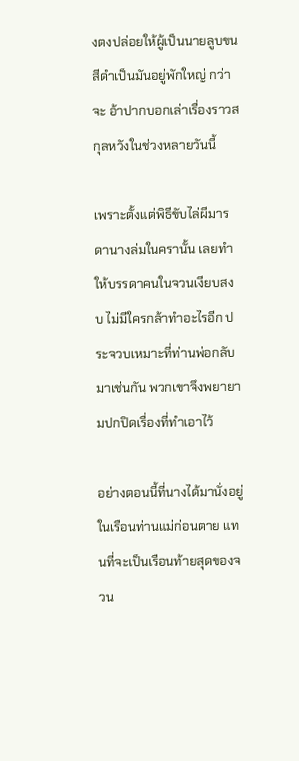งตงปล่อยให้ผู้เป็นนายลูบขนสีดำเป็นมันอยู่พักใหญ่ กว่าจะ อ้าปากบอกเล่าเรื่องราวสกุลหวังในช่วงหลายวันนี้

เพราะตั้งแต่พิธีขับไล่ผีมารดานางล่มในครานั้น เลยทำให้บรรดาคนในจวนเงียบสงบ ไม่มีใครกล้าทำอะไรอีก ประจวบเหมาะที่ท่านพ่อกลับมาเช่นกัน พวกเขาจึงพยายามปกปิดเรื่องที่ทำเอาไว้

อย่างตอนนี้ที่นางได้มานั่งอยู่ในเรือนท่านแม่ก่อนตาย แทนที่จะเป็นเรือนท้ายสุดของจวน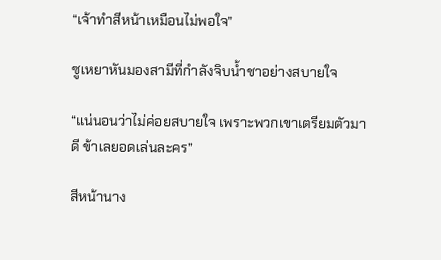“เจ้าทำสีหน้าเหมือนไม่พอใจ”

ซูเหยาหันมองสามีที่กำลังจิบน้ำชาอย่างสบายใจ

“แน่นอนว่าไม่ค่อยสบายใจ เพราะพวกเขาเตรียมตัวมาดี ข้าเลยอดเล่นละคร”

สีหน้านาง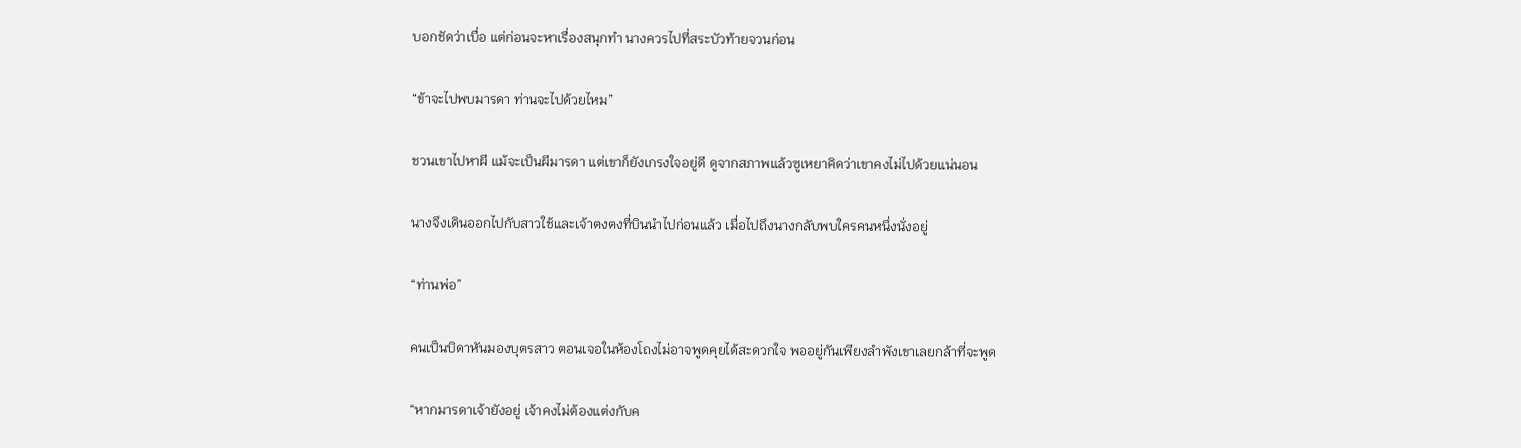บอกชัดว่าเบื่อ แต่ก่อนจะหาเรื่องสนุกทำ นางควรไปที่สระบัวท้ายจวนก่อน

“ข้าจะไปพบมารดา ท่านจะไปด้วยไหม”

ชวนเขาไปหาผี แม้จะเป็นผีมารดา แต่เขาก็ยังเกรงใจอยู่ดี ดูจากสภาพแล้วซูเหยาคิดว่าเขาคงไม่ไปด้วยแน่นอน

นางจึงเดินออกไปกับสาวใช้และเจ้าตงตงที่บินนำไปก่อนแล้ว เมื่อไปถึงนางกลับพบใครคนหนึ่งนั่งอยู่

“ท่านพ่อ”

คนเป็นบิดาหันมองบุตรสาว ตอนเจอในห้องโถงไม่อาจพูดคุยได้สะดวกใจ พออยู่กันเพียงลำพังเขาเลยกล้าที่จะพูด

“หากมารดาเจ้ายังอยู่ เจ้าคงไม่ต้องแต่งกับค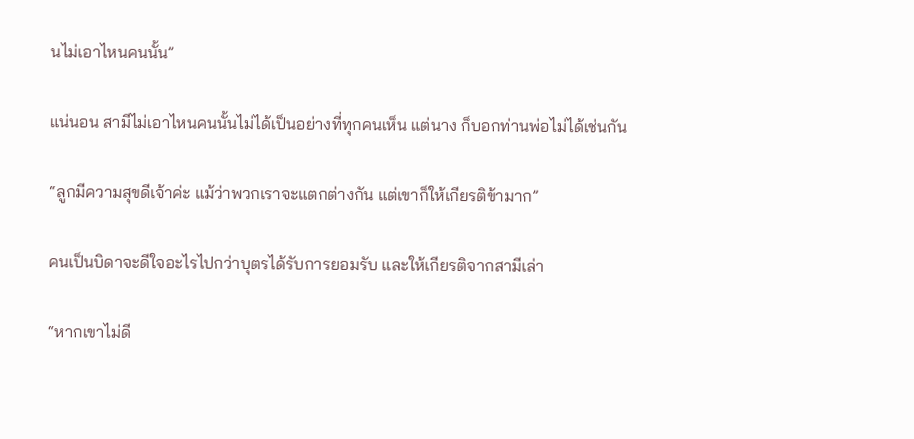นไม่เอาไหนคนนั้น”

แน่นอน สามีไม่เอาไหนคนนั้นไม่ได้เป็นอย่างที่ทุกคนเห็น แต่นาง ก็บอกท่านพ่อไม่ได้เช่นกัน

“ลูกมีความสุขดีเจ้าค่ะ แม้ว่าพวกเราจะแตกต่างกัน แต่เขาก็ให้เกียรติข้ามาก”

คนเป็นบิดาจะดีใจอะไรไปกว่าบุตรได้รับการยอมรับ และให้เกียรติจากสามีเล่า

“หากเขาไม่ดี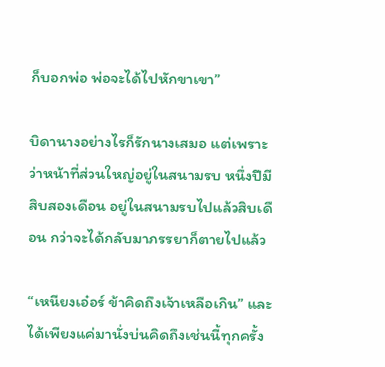ก็บอกพ่อ พ่อจะได้ไปหักขาเขา”

บิดานางอย่างไรก็รักนางเสมอ แต่เพราะว่าหน้าที่ส่วนใหญ่อยู่ในสนามรบ หนึ่งปีมีสิบสองเดือน อยู่ในสนามรบไปแล้วสิบเดือน กว่าจะได้กลับมาภรรยาก็ตายไปแล้ว

“เหนียงเอ๋อร์ ข้าคิดถึงเจ้าเหลือเกิน” และได้เพียงแค่มานั่งบ่นคิดถึงเช่นนี้ทุกครั้ง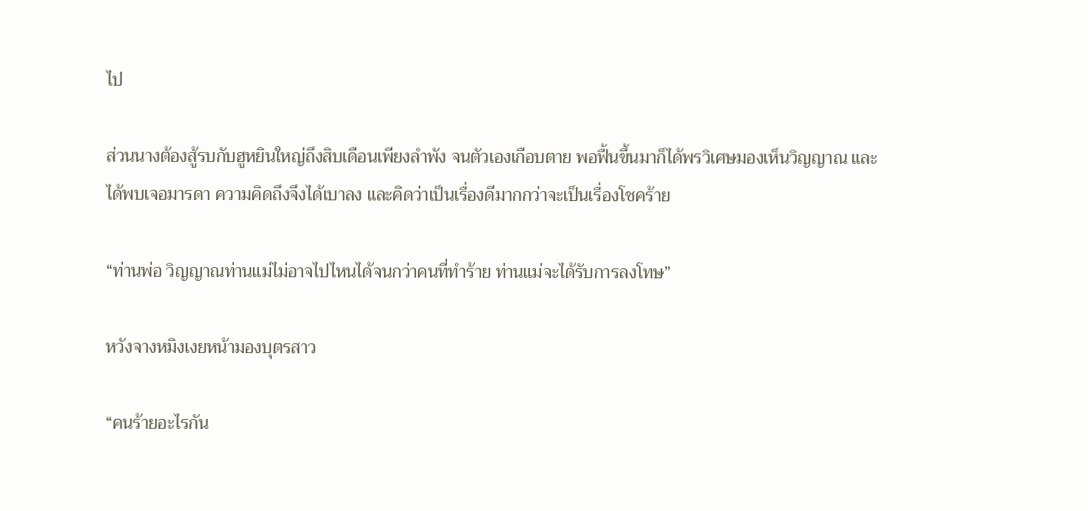ไป

ส่วนนางต้องสู้รบกับฮูหยินใหญ่ถึงสิบเดือนเพียงลำพัง จนตัวเองเกือบตาย พอฟื้นขึ้นมาก็ได้พรวิเศษมองเห็นวิญญาณ และได้พบเจอมารดา ความคิดถึงจึงได้เบาลง และคิดว่าเป็นเรื่องดีมากกว่าจะเป็นเรื่องโชคร้าย

“ท่านพ่อ วิญญาณท่านแม่ไม่อาจไปไหนได้จนกว่าคนที่ทำร้าย ท่านแม่จะได้รับการลงโทษ”

หวังจางหมิงเงยหน้ามองบุตรสาว

“คนร้ายอะไรกัน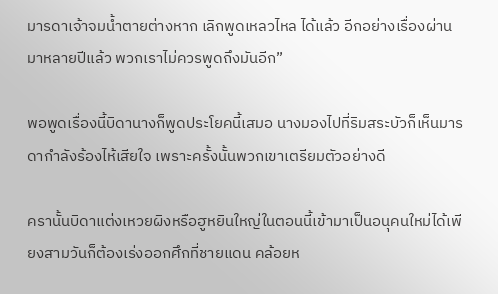มารดาเจ้าจมน้ำตายต่างหาก เลิกพูดเหลวไหล ได้แล้ว อีกอย่างเรื่องผ่านมาหลายปีแล้ว พวกเราไม่ควรพูดถึงมันอีก”

พอพูดเรื่องนี้บิดานางก็พูดประโยคนี้เสมอ นางมองไปที่ริมสระบัวก็เห็นมารดากำลังร้องไห้เสียใจ เพราะครั้งนั้นพวกเขาเตรียมตัวอย่างดี

ครานั้นบิดาแต่งเหวยผิงหรือฮูหยินใหญ่ในตอนนี้เข้ามาเป็นอนุคนใหม่ได้เพียงสามวันก็ต้องเร่งออกศึกที่ชายแดน คล้อยห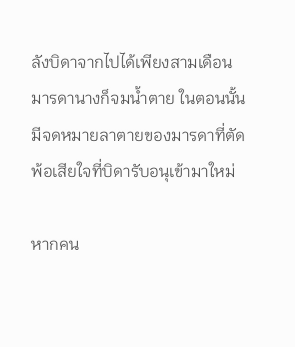ลังบิดาจากไปได้เพียงสามเดือน มารดานางก็จมน้ำตาย ในตอนนั้นมีจดหมายลาตายของมารดาที่ตัดพ้อเสียใจที่บิดารับอนุเข้ามาใหม่

หากคน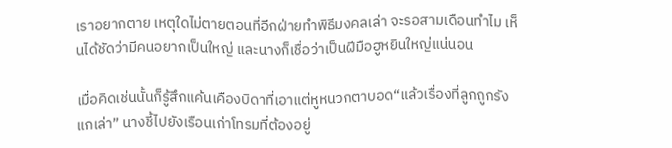เราอยากตาย เหตุใดไม่ตายตอนที่อีกฝ่ายทำพิธีมงคลเล่า จะรอสามเดือนทำไม เห็นได้ชัดว่ามีคนอยากเป็นใหญ่ และนางก็เชื่อว่าเป็นฝีมือฮูหยินใหญ่แน่นอน

เมื่อคิดเช่นนั้นก็รู้สึกแค้นเคืองบิดาที่เอาแต่หูหนวกตาบอด“แล้วเรื่องที่ลูกถูกรังแกเล่า” นางชี้ไปยังเรือนเก่าโทรมที่ต้องอยู่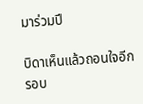มาร่วมปี

บิดาเห็นแล้วถอนใจอีกรอบ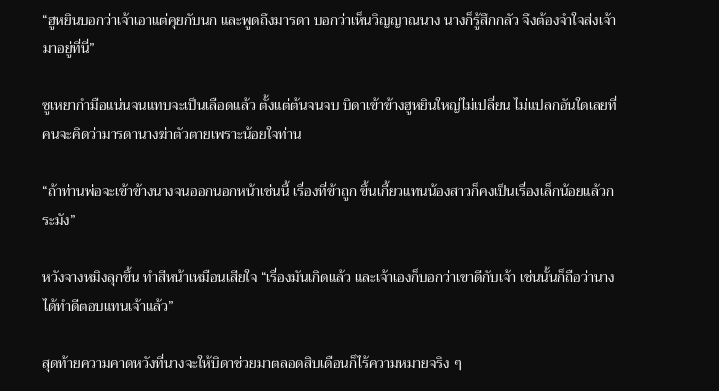“ฮูหยินบอกว่าเจ้าเอาแต่คุยกับนก และพูดถึงมารดา บอกว่าเห็นวิญญาณนาง นางก็รู้สึกกลัว จึงต้องจำใจส่งเจ้ามาอยู่ที่นี่”

ซูเหยากำมือแน่นจนแทบจะเป็นเลือดแล้ว ตั้งแต่ต้นจนจบ บิดาเข้าข้างฮูหยินใหญ่ไม่เปลี่ยน ไม่แปลกอันใดเลยที่คนจะคิดว่ามารดานางฆ่าตัวตายเพราะน้อยใจท่าน

“ถ้าท่านพ่อจะเข้าข้างนางจนออกนอกหน้าเช่นนี้ เรื่องที่ข้าถูก ขึ้นเกี้ยวแทนน้องสาวก็คงเป็นเรื่องเล็กน้อยแล้วกระมัง”

หวังจางหมิงลุกขึ้น ทำสีหน้าเหมือนเสียใจ “เรื่องมันเกิดแล้ว และเจ้าเองก็บอกว่าเขาดีกับเจ้า เช่นนั้นก็ถือว่านางได้ทำดีตอบแทนเจ้าแล้ว”

สุดท้ายความคาดหวังที่นางจะให้บิดาช่วยมาตลอดสิบเดือนก็ไร้ความหมายจริง ๆ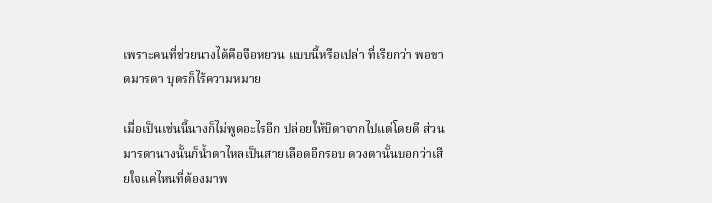เพราะคนที่ช่วยนางได้คือจือหยวน แบบนี้หรือเปล่า ที่เรียกว่า พอขาดมารดา บุตรก็ไร้ความหมาย

เมื่อเป็นเช่นนี้นางก็ไม่พูดอะไรอีก ปล่อยให้บิดาจากไปแต่โดยดี ส่วนมารดานางนั้นก็น้ำตาไหลเป็นสายเลือดอีกรอบ ดวงตานั้นบอกว่าเสียใจแค่ไหนที่ต้องมาพ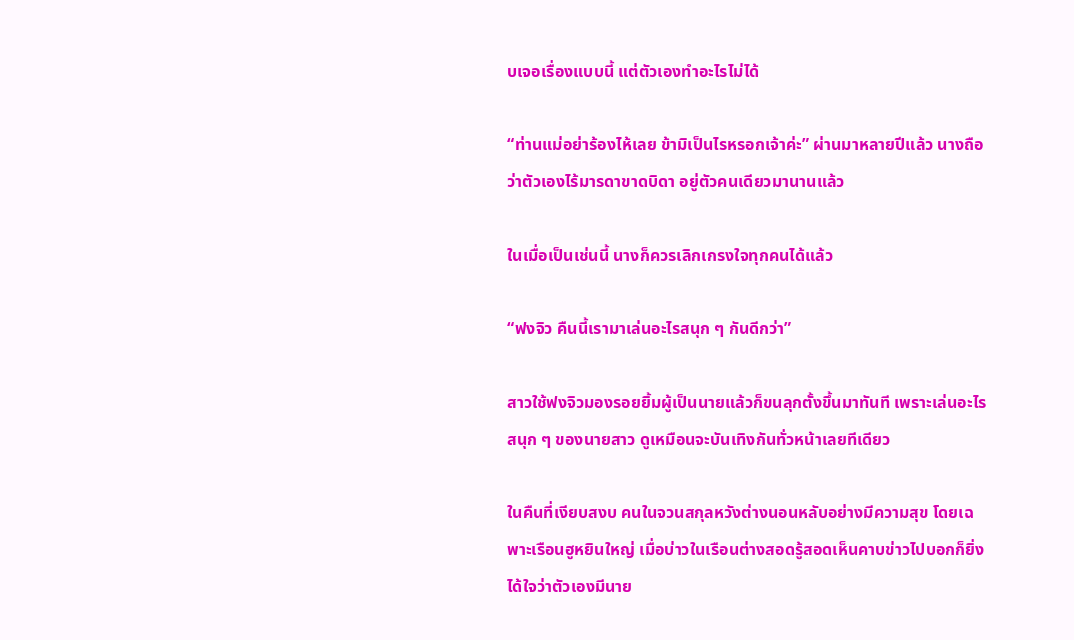บเจอเรื่องแบบนี้ แต่ตัวเองทำอะไรไม่ได้

“ท่านแม่อย่าร้องไห้เลย ข้ามิเป็นไรหรอกเจ้าค่ะ” ผ่านมาหลายปีแล้ว นางถือว่าตัวเองไร้มารดาขาดบิดา อยู่ตัวคนเดียวมานานแล้ว

ในเมื่อเป็นเช่นนี้ นางก็ควรเลิกเกรงใจทุกคนได้แล้ว

“ฟงจิว คืนนี้เรามาเล่นอะไรสนุก ๆ กันดีกว่า”

สาวใช้ฟงจิวมองรอยยิ้มผู้เป็นนายแล้วก็ขนลุกตั้งขึ้นมาทันที เพราะเล่นอะไรสนุก ๆ ของนายสาว ดูเหมือนจะบันเทิงกันทั่วหน้าเลยทีเดียว

ในคืนที่เงียบสงบ คนในจวนสกุลหวังต่างนอนหลับอย่างมีความสุข โดยเฉพาะเรือนฮูหยินใหญ่ เมื่อบ่าวในเรือนต่างสอดรู้สอดเห็นคาบข่าวไปบอกก็ยิ่งได้ใจว่าตัวเองมีนาย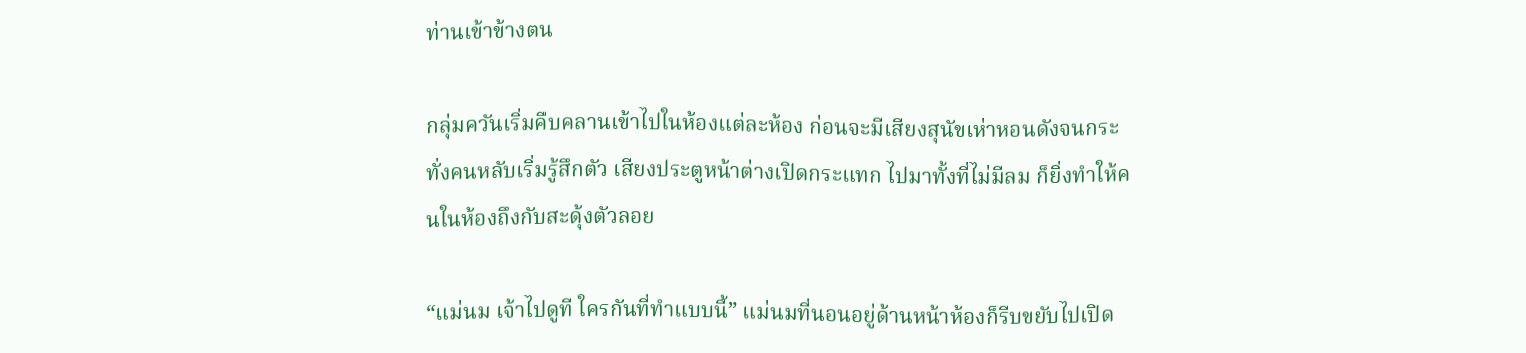ท่านเข้าข้างตน

กลุ่มควันเริ่มคืบคลานเข้าไปในห้องแต่ละห้อง ก่อนจะมีเสียงสุนัขเห่าหอนดังจนกระทั่งคนหลับเริ่มรู้สึกตัว เสียงประตูหน้าต่างเปิดกระแทก ไปมาทั้งที่ไม่มีลม ก็ยิ่งทำให้คนในห้องถึงกับสะดุ้งตัวลอย

“แม่นม เจ้าไปดูที ใครกันที่ทำแบบนี้” แม่นมที่นอนอยู่ด้านหน้าห้องก็รีบขยับไปเปิด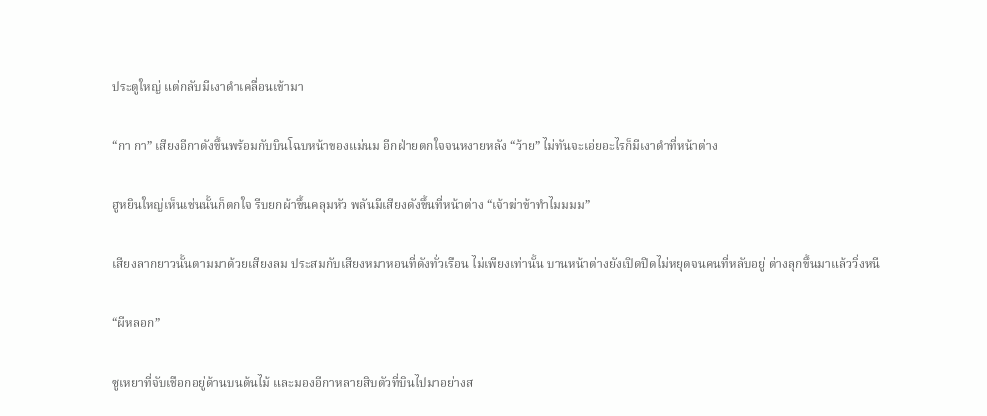ประตูใหญ่ แต่กลับมีเงาดำเคลื่อนเข้ามา

“กา กา” เสียงอีกาดังขึ้นพร้อมกับบินโฉบหน้าของแม่นม อีกฝ่ายตกใจจนหงายหลัง “ว้าย” ไม่ทันจะเอ่ยอะไรก็มีเงาดำที่หน้าต่าง

ฮูหยินใหญ่เห็นเช่นนั้นก็ตกใจ รีบยกผ้าขึ้นคลุมหัว พลันมีเสียงดังขึ้นที่หน้าต่าง “เจ้าฆ่าข้าทำไมมมม”

เสียงลากยาวนั้นตามมาด้วยเสียงลม ประสมกับเสียงหมาหอนที่ดังทั่วเรือน ไม่เพียงเท่านั้น บานหน้าต่างยังเปิดปิดไม่หยุดจนคนที่หลับอยู่ ต่างลุกขึ้นมาแล้ววิ่งหนี

“ผีหลอก”

ซูเหยาที่จับเชือกอยู่ด้านบนต้นไม้ และมองอีกาหลายสิบตัวที่บินไปมาอย่างส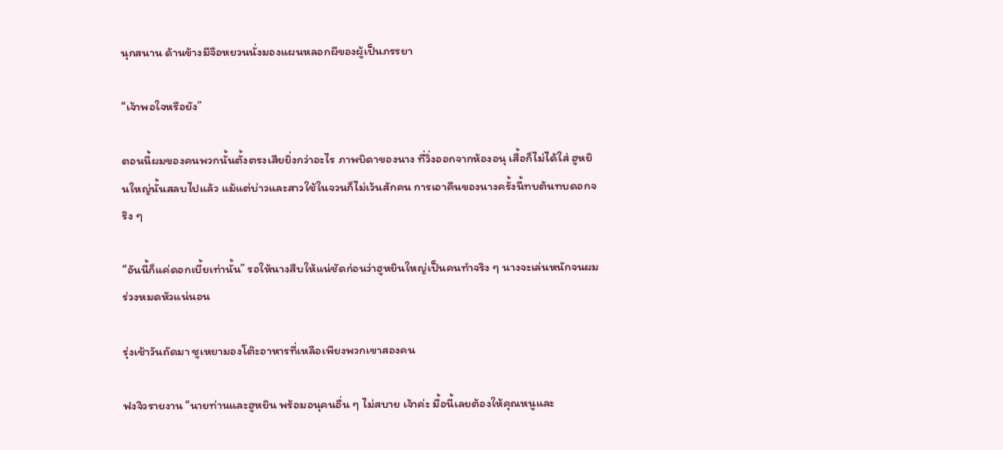นุกสนาน ด้านข้างมีจือหยวนนั่งมองแผนหลอกผีของผู้เป็นภรรยา

“เจ้าพอใจหรือยัง”

ตอนนี้ผมของคนพวกนั้นตั้งตรงเสียยิ่งกว่าอะไร ภาพบิดาของนาง ที่วิ่งออกจากห้องอนุ เสื้อก็ไม่ได้ใส่ ฮูหยินใหญ่นั้นสลบไปแล้ว แม้แต่บ่าวและสาวใช้ในจวนก็ไม่เว้นสักคน การเอาคืนของนางครั้งนี้ทบต้นทบดอกจริง ๆ

“อันนี้ก็แค่ดอกเบี้ยเท่านั้น” รอให้นางสืบให้แน่ชัดก่อนว่าฮูหยินใหญ่เป็นคนทำจริง ๆ นางจะเล่นหนักจนผมร่วงหมดหัวแน่นอน

รุ่งเช้าวันถัดมา ซูเหยามองโต๊ะอาหารที่เหลือเพียงพวกเขาสองคน

ฟงจิวรายงาน “นายท่านและฮูหยิน พร้อมอนุคนอื่น ๆ ไม่สบาย เจ้าค่ะ มื้อนี้เลยต้องให้คุณหนูและ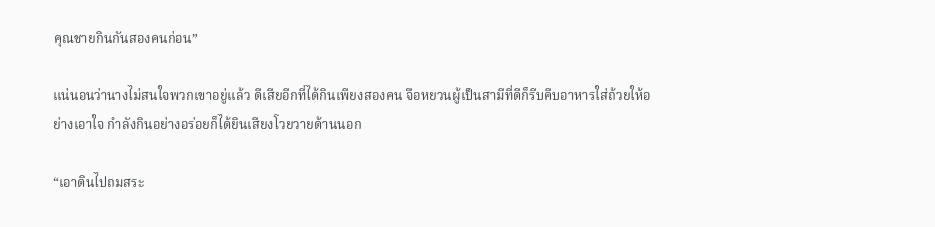คุณชายกินกันสองคนก่อน”

แน่นอนว่านางไม่สนใจพวกเขาอยู่แล้ว ดีเสียอีกที่ได้กินเพียงสองคน จือหยวนผู้เป็นสามีที่ดีก็รีบคีบอาหารใส่ถ้วยให้อย่างเอาใจ กำลังกินอย่างอร่อยก็ได้ยินเสียงโวยวายด้านนอก

“เอาดินไปถมสระ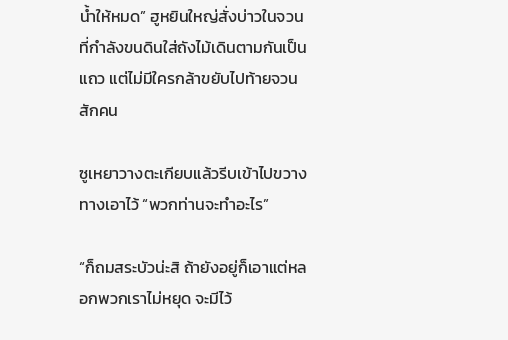น้ำให้หมด” ฮูหยินใหญ่สั่งบ่าวในจวนที่กำลังขนดินใส่ถังไม้เดินตามกันเป็นแถว แต่ไม่มีใครกล้าขยับไปท้ายจวนสักคน

ซูเหยาวางตะเกียบแล้วรีบเข้าไปขวางทางเอาไว้ “พวกท่านจะทำอะไร”

“ก็ถมสระบัวน่ะสิ ถ้ายังอยู่ก็เอาแต่หลอกพวกเราไม่หยุด จะมีไว้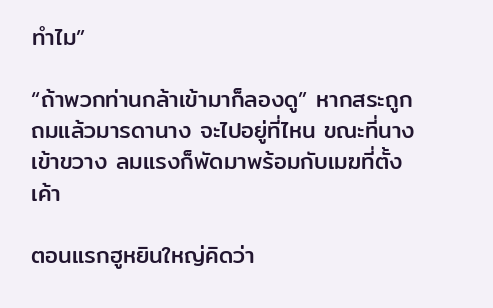ทำไม”

“ถ้าพวกท่านกล้าเข้ามาก็ลองดู” หากสระถูกถมแล้วมารดานาง จะไปอยู่ที่ไหน ขณะที่นางเข้าขวาง ลมแรงก็พัดมาพร้อมกับเมฆที่ตั้งเค้า

ตอนแรกฮูหยินใหญ่คิดว่า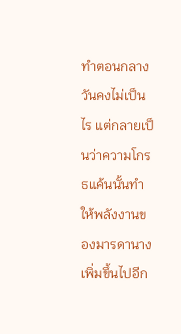ทำตอนกลางวันคงไม่เป็นไร แต่กลายเป็นว่าความโกรธแค้นนั้นทำให้พลังงานของมารดานางเพิ่มขึ้นไปอีก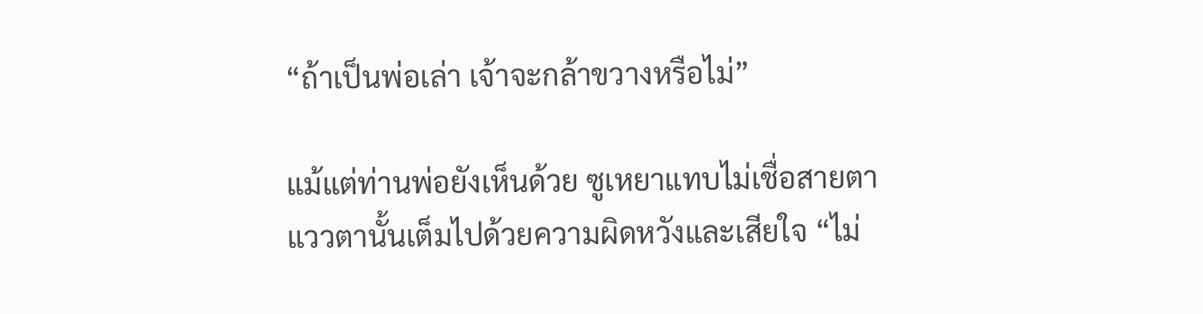“ถ้าเป็นพ่อเล่า เจ้าจะกล้าขวางหรือไม่”

แม้แต่ท่านพ่อยังเห็นด้วย ซูเหยาแทบไม่เชื่อสายตา แววตานั้นเต็มไปด้วยความผิดหวังและเสียใจ “ไม่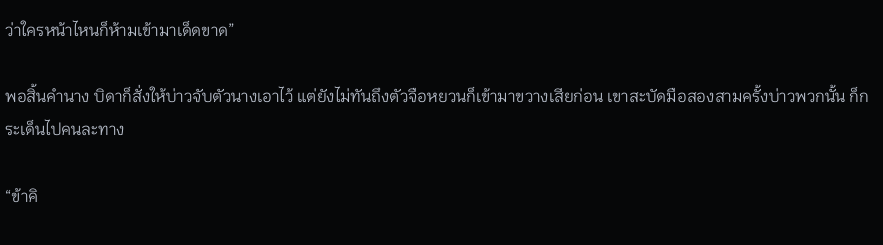ว่าใครหน้าไหนก็ห้ามเข้ามาเด็ดขาด”

พอสิ้นคำนาง บิดาก็สั่งให้บ่าวจับตัวนางเอาไว้ แต่ยังไม่ทันถึงตัวจือหยวนก็เข้ามาขวางเสียก่อน เขาสะบัดมือสองสามครั้งบ่าวพวกนั้น ก็กระเด็นไปคนละทาง

“ข้าคิ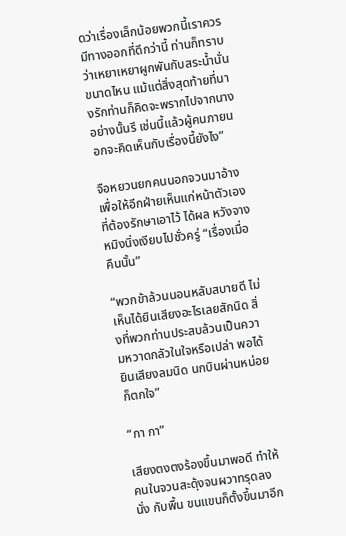ดว่าเรื่องเล็กน้อยพวกนี้เราควรมีทางออกที่ดีกว่านี้ ท่านก็ทราบว่าเหยาเหยาผูกพันกับสระน้ำนั่นขนาดไหน แม้แต่สิ่งสุดท้ายที่นางรักท่านก็คิดจะพรากไปจากนางอย่างนั้นรึ เช่นนี้แล้วผู้คนภายนอกจะคิดเห็นกับเรื่องนี้ยังไง”

จือหยวนยกคนนอกจวนมาอ้างเพื่อให้อีกฝ่ายเห็นแก่หน้าตัวเอง ที่ต้องรักษาเอาไว้ ได้ผล หวังจางหมิงนิ่งเงียบไปชั่วครู่ “เรื่องเมื่อคืนนั้น”

“พวกข้าล้วนนอนหลับสบายดี ไม่เห็นได้ยินเสียงอะไรเลยสักนิด สิ่งที่พวกท่านประสบล้วนเป็นความหวาดกลัวในใจหรือเปล่า พอได้ยินเสียงลมนิด นกบินผ่านหน่อยก็ตกใจ”

“กา กา”

เสียงตงตงร้องขึ้นมาพอดี ทำให้คนในจวนสะดุ้งจนผวาทรุดลงนั่ง กับพื้น ขนแขนก็ตั้งขึ้นมาอีก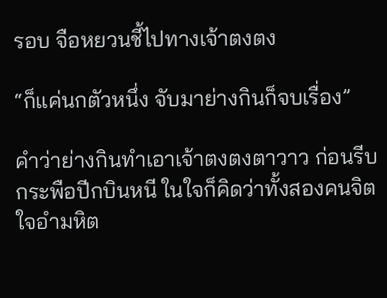รอบ จือหยวนชี้ไปทางเจ้าตงตง

“ก็แค่นกตัวหนึ่ง จับมาย่างกินก็จบเรื่อง”

คำว่าย่างกินทำเอาเจ้าตงตงตาวาว ก่อนรีบกระพือปีกบินหนี ในใจก็คิดว่าทั้งสองคนจิตใจอำมหิต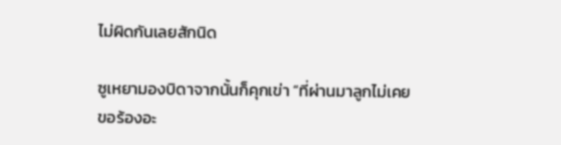ไม่ผิดกันเลยสักนิด

ซูเหยามองบิดาจากนั้นก็คุกเข่า “ที่ผ่านมาลูกไม่เคยขอร้องอะ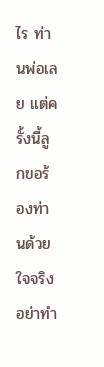ไร ท่านพ่อเลย แต่ครั้งนี้ลูกขอร้องท่านด้วยใจจริง อย่าทำ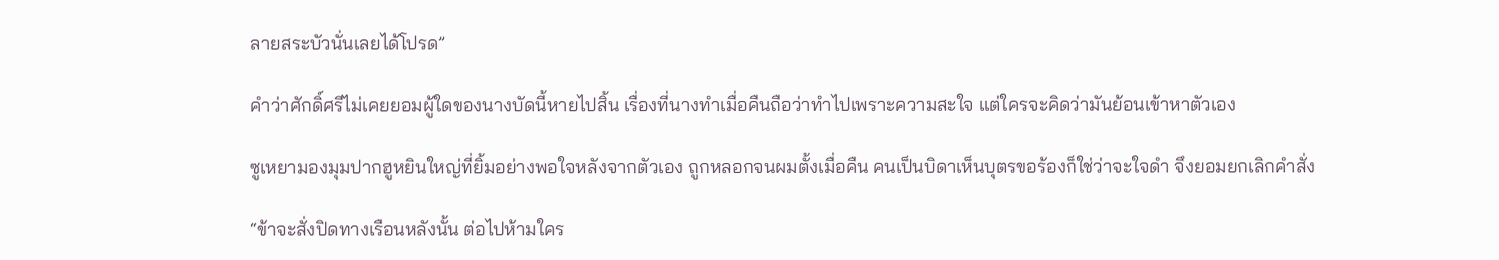ลายสระบัวนั่นเลยได้โปรด”

คำว่าศักดิ์ศรีไม่เคยยอมผู้ใดของนางบัดนี้หายไปสิ้น เรื่องที่นางทำเมื่อคืนถือว่าทำไปเพราะความสะใจ แต่ใครจะคิดว่ามันย้อนเข้าหาตัวเอง

ซูเหยามองมุมปากฮูหยินใหญ่ที่ยิ้มอย่างพอใจหลังจากตัวเอง ถูกหลอกจนผมตั้งเมื่อคืน คนเป็นบิดาเห็นบุตรขอร้องก็ใช่ว่าจะใจดำ จึงยอมยกเลิกคำสั่ง

“ข้าจะสั่งปิดทางเรือนหลังนั้น ต่อไปห้ามใคร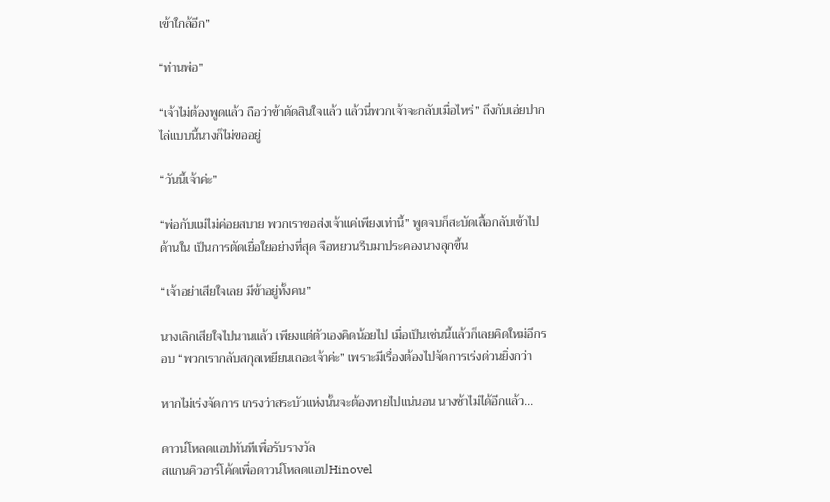เข้าใกล้อีก”

“ท่านพ่อ”

“เจ้าไม่ต้องพูดแล้ว ถือว่าข้าตัดสินใจแล้ว แล้วนี่พวกเจ้าจะกลับเมื่อไหร่” ถึงกับเอ่ยปากไล่แบบนี้นางก็ไม่ขออยู่

“วันนี้เจ้าค่ะ”

“พ่อกับแม่ไม่ค่อยสบาย พวกเราขอส่งเจ้าแค่เพียงเท่านี้” พูดจบก็สะบัดเสื้อกลับเข้าไปด้านใน เป็นการตัดเยื่อใยอย่างที่สุด จือหยวนรีบมาประคองนางลุกขึ้น

“เจ้าอย่าเสียใจเลย มีข้าอยู่ทั้งคน”

นางเลิกเสียใจไปนานแล้ว เพียงแต่ตัวเองคิดน้อยไป เมื่อเป็นเช่นนี้แล้วก็เลยคิดใหม่อีกรอบ “พวกเรากลับสกุลเหยียนเถอะเจ้าค่ะ” เพราะมีเรื่องต้องไปจัดการเร่งด่วนยิ่งกว่า

หากไม่เร่งจัดการ เกรงว่าสระบัวแห่งนั้นจะต้องหายไปแน่นอน นางช้าไม่ได้อีกแล้ว...

ดาวน์โหลดแอปทันทีเพื่อรับรางวัล
สแกนคิวอาร์โค้ดเพื่อดาวน์โหลดแอปHinovel